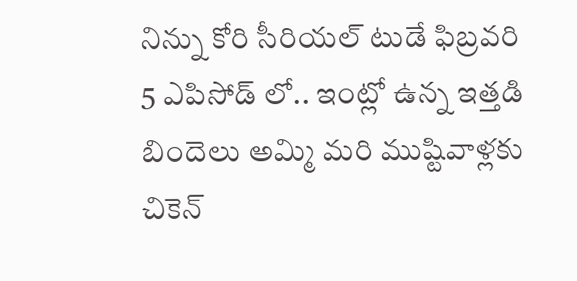నిన్ను కోరి సీరియల్ టుడే ఫిబ్రవరి 5 ఎపిసోడ్ లో.. ఇంట్లో ఉన్న ఇత్తడి బిందెలు అమ్మి మరి ముష్టివాళ్లకు చికెన్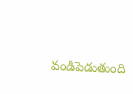వండిపెడుతుంది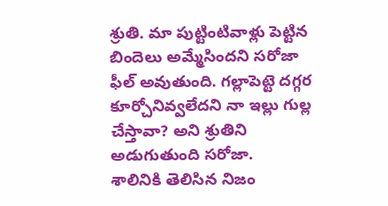శ్రుతి. మా పుట్టింటివాళ్లు పెట్టిన బిందెలు అమ్మేసిందని సరోజా ఫీల్ అవుతుంది. గల్లాపెట్టె దగ్గర కూర్చోనివ్వలేదని నా ఇల్లు గుల్ల చేస్తావా? అని శ్రుతిని అడుగుతుంది సరోజా.
శాలినికి తెలిసిన నిజం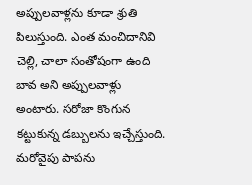అప్పులవాళ్లను కూడా శ్రుతి పిలుస్తుంది. ఎంత మంచిదానివి చెల్లి, చాలా సంతోషంగా ఉంది బావ అని అప్పులవాళ్లు అంటారు. సరోజా కొంగున కట్టుకున్న డబ్బులను ఇచ్చేస్తుంది. మరోవైపు పాపను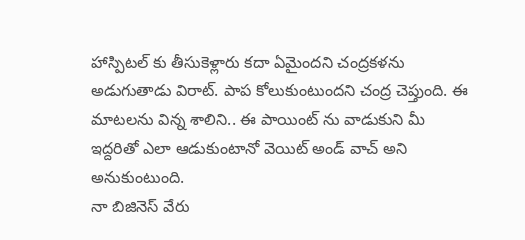హాస్పిటల్ కు తీసుకెళ్లారు కదా ఏమైందని చంద్రకళను అడుగుతాడు విరాట్. పాప కోలుకుంటుందని చంద్ర చెప్తుంది. ఈ మాటలను విన్న శాలిని.. ఈ పాయింట్ ను వాడుకుని మీ ఇద్దరితో ఎలా ఆడుకుంటానో వెయిట్ అండ్ వాచ్ అని అనుకుంటుంది.
నా బిజినెస్ వేరు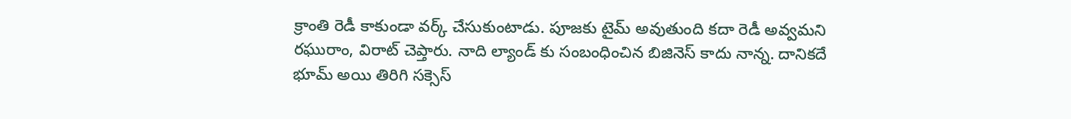క్రాంతి రెడీ కాకుండా వర్క్ చేసుకుంటాడు. పూజకు టైమ్ అవుతుంది కదా రెడీ అవ్వమని రఘురాం, విరాట్ చెప్తారు. నాది ల్యాండ్ కు సంబంధించిన బిజినెస్ కాదు నాన్న. దానికదే భూమ్ అయి తిరిగి సక్సెస్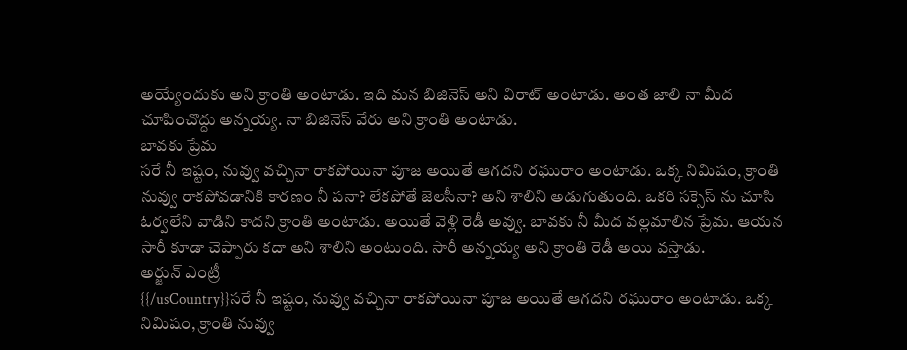అయ్యేందుకు అని క్రాంతి అంటాడు. ఇది మన బిజినెస్ అని విరాట్ అంటాడు. అంత జాలి నా మీద చూపించొద్దు అన్నయ్య. నా బిజినెస్ వేరు అని క్రాంతి అంటాడు.
బావకు ప్రేమ
సరే నీ ఇష్టం, నువ్వు వచ్చినా రాకపోయినా పూజ అయితే ఆగదని రఘురాం అంటాడు. ఒక్క నిమిషం, క్రాంతి నువ్వు రాకపోవడానికి కారణం నీ పనా? లేకపోతే జెలసీనా? అని శాలిని అడుగుతుంది. ఒకరి సక్సెస్ ను చూసి ఓర్వలేని వాడిని కాదని క్రాంతి అంటాడు. అయితే వెళ్లి రెడీ అవ్వు. బావకు నీ మీద వల్లమాలిన ప్రేమ. ఆయన సారీ కూడా చెప్పారు కదా అని శాలిని అంటుంది. సారీ అన్నయ్య అని క్రాంతి రెడీ అయి వస్తాడు.
అర్జున్ ఎంట్రీ
{{/usCountry}}సరే నీ ఇష్టం, నువ్వు వచ్చినా రాకపోయినా పూజ అయితే ఆగదని రఘురాం అంటాడు. ఒక్క నిమిషం, క్రాంతి నువ్వు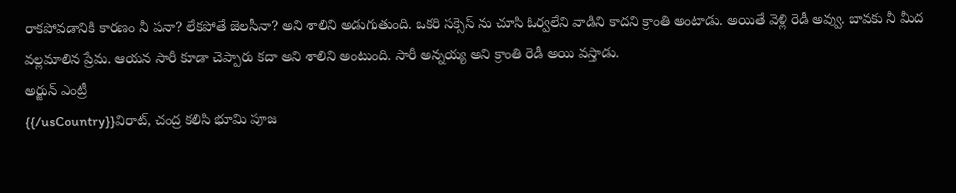రాకపోవడానికి కారణం నీ పనా? లేకపోతే జెలసీనా? అని శాలిని అడుగుతుంది. ఒకరి సక్సెస్ ను చూసి ఓర్వలేని వాడిని కాదని క్రాంతి అంటాడు. అయితే వెళ్లి రెడీ అవ్వు. బావకు నీ మీద వల్లమాలిన ప్రేమ. ఆయన సారీ కూడా చెప్పారు కదా అని శాలిని అంటుంది. సారీ అన్నయ్య అని క్రాంతి రెడీ అయి వస్తాడు.
అర్జున్ ఎంట్రీ
{{/usCountry}}విరాట్, చంద్ర కలిసి భూమి పూజ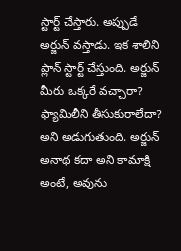స్టార్ట్ చేస్తారు. అప్పుడే అర్జున్ వస్తాడు. ఇక శాలిని ప్లాన్ స్టార్ట్ చేస్తుంది. అర్జున్ మీరు ఒక్కరే వచ్చారా? ఫ్యామిలీని తీసుకురాలేదా? అని అడుగుతుంది. అర్జున్ అనాథ కదా అని కామాక్షి అంటే, అవును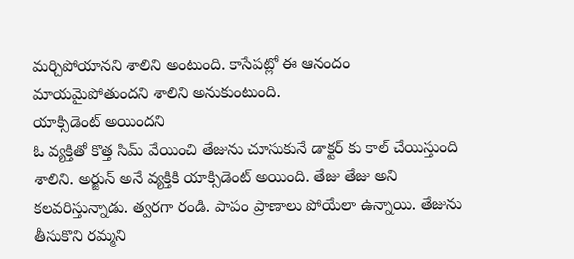మర్చిపోయానని శాలిని అంటుంది. కాసేపట్లో ఈ ఆనందం మాయమైపోతుందని శాలిని అనుకుంటుంది.
యాక్సిడెంట్ అయిందని
ఓ వ్యక్తితో కొత్త సిమ్ వేయించి తేజును చూసుకునే డాక్టర్ కు కాల్ చేయిస్తుంది శాలిని. అర్జున్ అనే వ్యక్తికి యాక్సిడెంట్ అయింది. తేజు తేజు అని కలవరిస్తున్నాడు. త్వరగా రండి. పాపం ప్రాణాలు పోయేలా ఉన్నాయి. తేజును తీసుకొని రమ్మని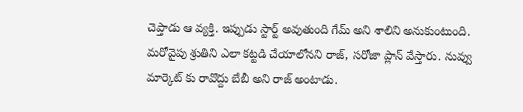చెప్తాడు ఆ వ్యక్తి. ఇప్పుడు స్టార్ట్ అవుతుంది గేమ్ అని శాలిని అనుకుంటుంది.
మరోవైపు శ్రుతిని ఎలా కట్టడి చేయాలోనని రాజ్, సరోజా ప్లాన్ వేస్తారు. నువ్వు మార్కెట్ కు రావొద్దు బేబీ అని రాజ్ అంటాడు.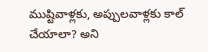ముష్టివాళ్లకు, అప్పులవాళ్లకు కాల్ చేయాలా? అని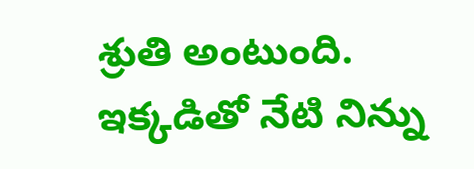శ్రుతి అంటుంది. ఇక్కడితో నేటి నిన్ను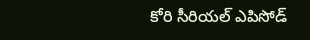కోరి సీరియల్ ఎపిసోడ్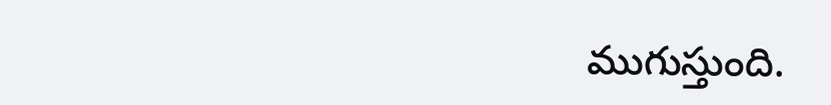ముగుస్తుంది.